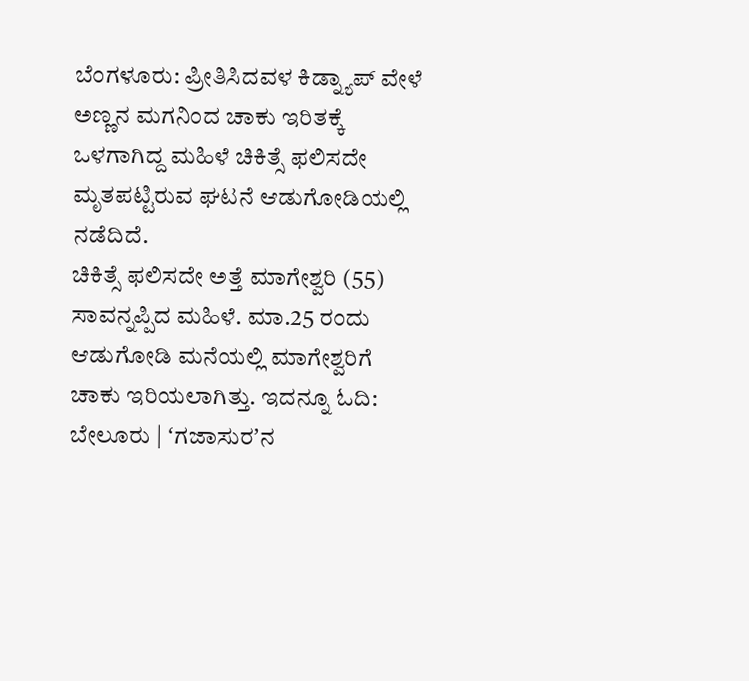ಬೆಂಗಳೂರು: ಪ್ರೀತಿಸಿದವಳ ಕಿಡ್ನ್ಯಾಪ್ ವೇಳೆ ಅಣ್ಣನ ಮಗನಿಂದ ಚಾಕು ಇರಿತಕ್ಕೆ ಒಳಗಾಗಿದ್ದ ಮಹಿಳೆ ಚಿಕಿತ್ಸೆ ಫಲಿಸದೇ ಮೃತಪಟ್ಟಿರುವ ಘಟನೆ ಆಡುಗೋಡಿಯಲ್ಲಿ ನಡೆದಿದೆ.
ಚಿಕಿತ್ಸೆ ಫಲಿಸದೇ ಅತ್ತೆ ಮಾಗೇಶ್ವರಿ (55) ಸಾವನ್ನಪ್ಪಿದ ಮಹಿಳೆ. ಮಾ.25 ರಂದು ಆಡುಗೋಡಿ ಮನೆಯಲ್ಲಿ ಮಾಗೇಶ್ವರಿಗೆ ಚಾಕು ಇರಿಯಲಾಗಿತ್ತು. ಇದನ್ನೂ ಓದಿ: ಬೇಲೂರು | ʻಗಜಾಸುರʼನ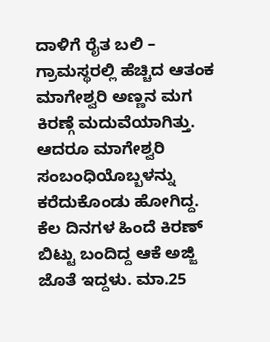ದಾಳಿಗೆ ರೈತ ಬಲಿ – ಗ್ರಾಮಸ್ಥರಲ್ಲಿ ಹೆಚ್ಚಿದ ಆತಂಕ
ಮಾಗೇಶ್ವರಿ ಅಣ್ಣನ ಮಗ ಕಿರಣ್ಗೆ ಮದುವೆಯಾಗಿತ್ತು. ಆದರೂ ಮಾಗೇಶ್ವರಿ ಸಂಬಂಧಿಯೊಬ್ಬಳನ್ನು ಕರೆದುಕೊಂಡು ಹೋಗಿದ್ದ. ಕೆಲ ದಿನಗಳ ಹಿಂದೆ ಕಿರಣ್ ಬಿಟ್ಟು ಬಂದಿದ್ದ ಆಕೆ ಅಜ್ಜಿ ಜೊತೆ ಇದ್ದಳು. ಮಾ.25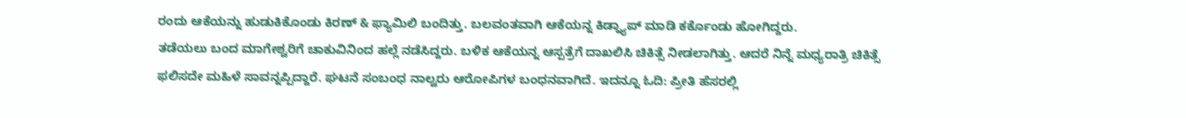ರಂದು ಆಕೆಯನ್ನು ಹುಡುಕಿಕೊಂಡು ಕಿರಣ್ & ಫ್ಯಾಮಿಲಿ ಬಂದಿತ್ತು. ಬಲವಂತವಾಗಿ ಆಕೆಯನ್ನ ಕಿಡ್ನ್ಯಾಪ್ ಮಾಡಿ ಕರ್ಕೊಂಡು ಹೋಗಿದ್ದರು.
ತಡೆಯಲು ಬಂದ ಮಾಗೇಶ್ವರಿಗೆ ಚಾಕುವಿನಿಂದ ಹಲ್ಲೆ ನಡೆಸಿದ್ದರು. ಬಳಿಕ ಆಕೆಯನ್ನ ಆಸ್ಪತ್ರೆಗೆ ದಾಖಲಿಸಿ ಚಿಕಿತ್ಸೆ ನೀಡಲಾಗಿತ್ತು. ಆದರೆ ನಿನ್ನೆ ಮಧ್ಯರಾತ್ರಿ ಚಿಕಿತ್ಸೆ ಫಲಿಸದೇ ಮಹಿಳೆ ಸಾವನ್ನಪ್ಪಿದ್ದಾರೆ. ಘಟನೆ ಸಂಬಂಧ ನಾಲ್ವರು ಆರೋಪಿಗಳ ಬಂಧನವಾಗಿದೆ. ಇದನ್ನೂ ಓದಿ: ಪ್ರೀತಿ ಹೆಸರಲ್ಲಿ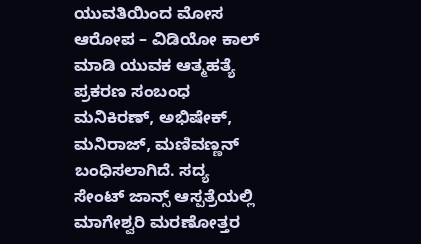ಯುವತಿಯಿಂದ ಮೋಸ ಆರೋಪ – ವಿಡಿಯೋ ಕಾಲ್ ಮಾಡಿ ಯುವಕ ಆತ್ಮಹತ್ಯೆ
ಪ್ರಕರಣ ಸಂಬಂಧ ಮನಿಕಿರಣ್, ಅಭಿಷೇಕ್, ಮನಿರಾಜ್, ಮಣಿವಣ್ಣನ್ ಬಂಧಿಸಲಾಗಿದೆ. ಸದ್ಯ ಸೇಂಟ್ ಜಾನ್ಸ್ ಆಸ್ಪತ್ರೆಯಲ್ಲಿ ಮಾಗೇಶ್ವರಿ ಮರಣೋತ್ತರ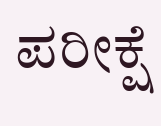ಪರೀಕ್ಷೆ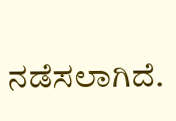ನಡೆಸಲಾಗಿದೆ.